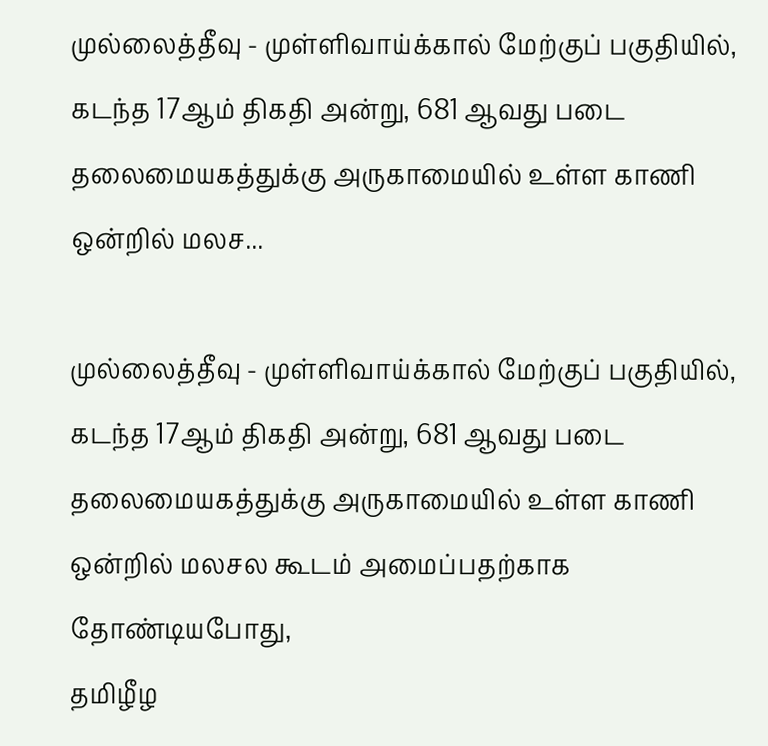முல்லைத்தீவு - முள்ளிவாய்க்கால் மேற்குப் பகுதியில், கடந்த 17ஆம் திகதி அன்று, 681 ஆவது படை தலைமையகத்துக்கு அருகாமையில் உள்ள காணி ஒன்றில் மலச...

முல்லைத்தீவு - முள்ளிவாய்க்கால் மேற்குப் பகுதியில், கடந்த 17ஆம் திகதி அன்று, 681 ஆவது படை தலைமையகத்துக்கு அருகாமையில் உள்ள காணி ஒன்றில் மலசல கூடம் அமைப்பதற்காக தோண்டியபோது,
தமிழீழ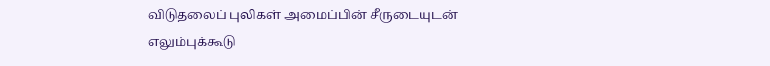விடுதலைப் புலிகள் அமைப்பின் சீருடையுடன் எலும்புக்கூடு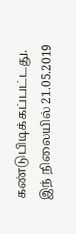கண்டுபிடிக்கப்பட்டது. இந் நிலையில் 21.05.2019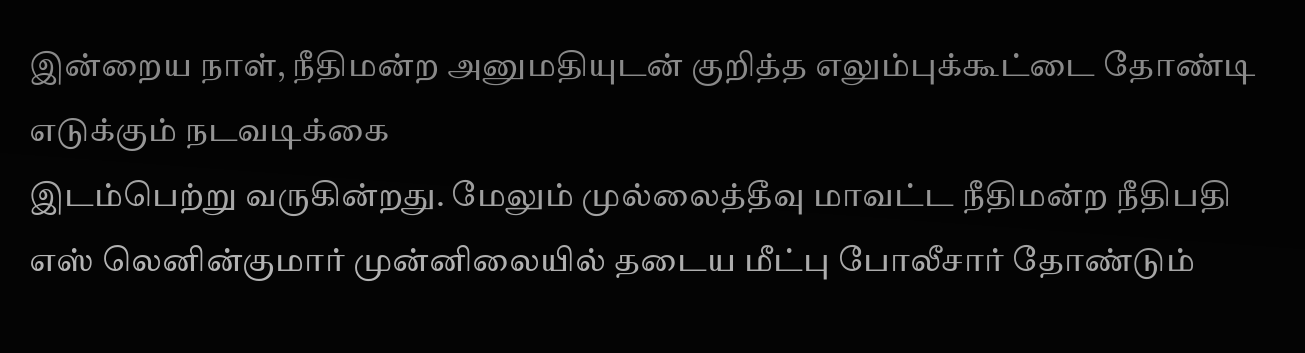இன்றைய நாள், நீதிமன்ற அனுமதியுடன் குறித்த எலும்புக்கூட்டை தோண்டி எடுக்கும் நடவடிக்கை
இடம்பெற்று வருகின்றது. மேலும் முல்லைத்தீவு மாவட்ட நீதிமன்ற நீதிபதி எஸ் லெனின்குமார் முன்னிலையில் தடைய மீட்பு போலீசார் தோண்டும்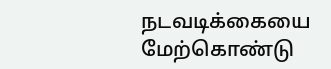நடவடிக்கையை மேற்கொண்டு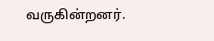வருகின்றனர்.